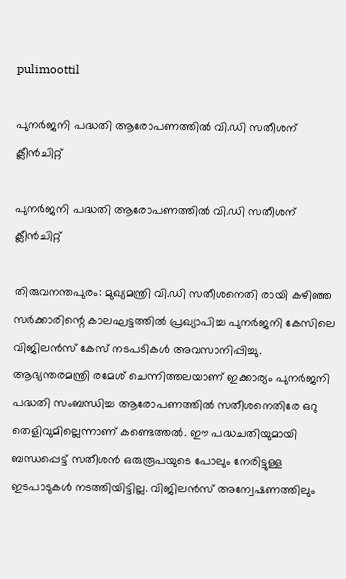pulimoottil

പുനര്‍ജനി പദ്ധതി ആരോപണത്തില്‍ വി.ഡി സതീശന് ക്ലീന്‍ചിറ്റ്

പുനര്‍ജനി പദ്ധതി ആരോപണത്തില്‍ വി.ഡി സതീശന് ക്ലീന്‍ചിറ്റ്

തിരുവനന്തപുരം: മുഖ്യമന്ത്രി വി.ഡി സതീശനെതി രായി കഴിഞ്ഞ സര്‍ക്കാരിന്റെ കാലഘട്ടത്തില്‍ പ്രഖ്യാപിച്ച പുനര്‍ജനി കേസിലെ വിജിലന്‍സ് കേസ് നടപടികള്‍ അവസാനിപ്പിച്ചു. ആഭ്യന്തരമന്ത്രി രമേശ് ചെന്നിത്തലയാണ് ഇക്കാര്യം പുനര്‍ജനി പദ്ധതി സംബന്ധിച്ച ആരോപണത്തില്‍ സതീശനെതിരേ ഒറു തെളിവുമില്ലെന്നാണ് കണ്ടെത്തല്‍. ഈ പദ്ധചതിയുമായി ബന്ധപ്പെട്ട് സതീശന്‍ ഒരുരൂപയുടെ പോലും നേരിട്ടുള്ള ഇടപാടുകള്‍ നടത്തിയിട്ടില്ല. വിജിലന്‍സ് അന്വേഷണത്തിലും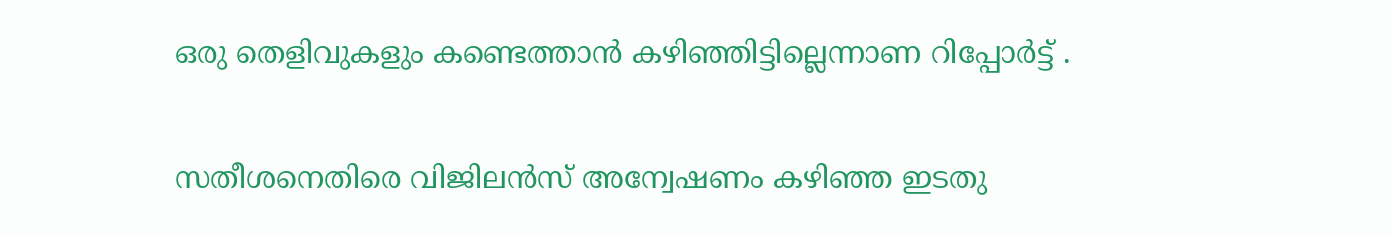ഒരു തെളിവുകളും കണ്ടെത്താന്‍ കഴിഞ്ഞിട്ടില്ലെന്നാണ റിപ്പോര്‍ട്ട് .

സതീശനെതിരെ വിജിലന്‍സ് അന്വേഷണം കഴിഞ്ഞ ഇടതു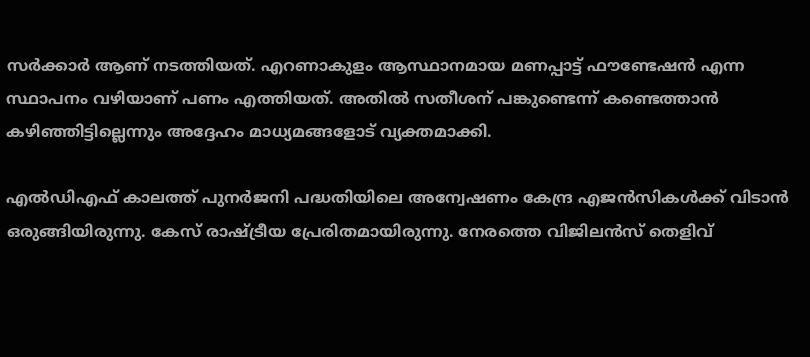സര്‍ക്കാര്‍ ആണ് നടത്തിയത്. എറണാകുളം ആസ്ഥാനമായ മണപ്പാട്ട് ഫൗണ്ടേഷന്‍ എന്ന സ്ഥാപനം വഴിയാണ് പണം എത്തിയത്. അതില്‍ സതീശന് പങ്കുണ്ടെന്ന് കണ്ടെത്താന്‍ കഴിഞ്ഞിട്ടില്ലെന്നും അദ്ദേഹം മാധ്യമങ്ങളോട് വ്യക്തമാക്കി.

എല്‍ഡിഎഫ് കാലത്ത് പുനര്‍ജനി പദ്ധതിയിലെ അന്വേഷണം കേന്ദ്ര എജന്‍സികള്‍ക്ക് വിടാന്‍ ഒരുങ്ങിയിരുന്നു. കേസ് രാഷ്ട്രീയ പ്രേരിതമായിരുന്നു. നേരത്തെ വിജിലന്‍സ് തെളിവ്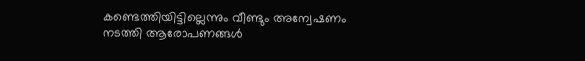കണ്ടെത്തിയിട്ടില്ലെന്നും വീണ്ടും അന്വേഷണം നടത്തി ആരോപണങ്ങള്‍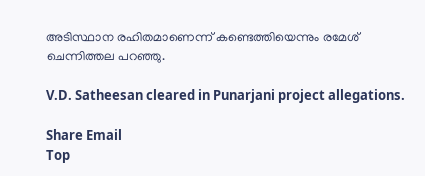അടിസ്ഥാന രഹിതമാണെന്ന് കണ്ടെത്തിയെന്നും രമേശ് ചെന്നിത്തല പറഞ്ഞു.

V.D. Satheesan cleared in Punarjani project allegations.

Share Email
Top